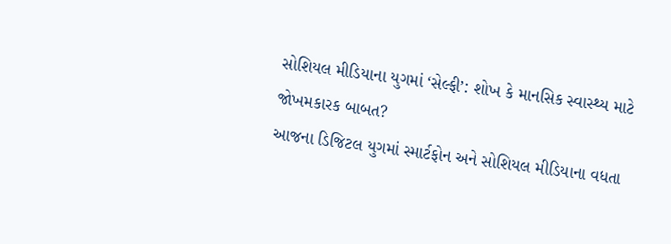સોશિયલ મીડિયાના યુગમાં ‘સેલ્ફી’: શોખ કે માનસિક સ્વાસ્થ્ય માટે જોખમકારક બાબત?
આજના ડિજિટલ યુગમાં સ્માર્ટફોન અને સોશિયલ મીડિયાના વધતા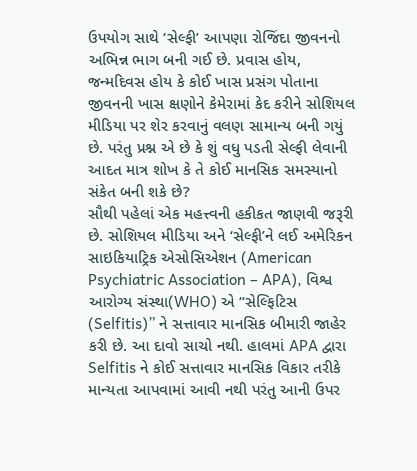ઉપયોગ સાથે ‘સેલ્ફી’ આપણા રોજિંદા જીવનનો અભિન્ન ભાગ બની ગઈ છે. પ્રવાસ હોય, જન્મદિવસ હોય કે કોઈ ખાસ પ્રસંગ પોતાના જીવનની ખાસ ક્ષણોને કેમેરામાં કેદ કરીને સોશિયલ મીડિયા પર શેર કરવાનું વલણ સામાન્ય બની ગયું છે. પરંતુ પ્રશ્ન એ છે કે શું વધુ પડતી સેલ્ફી લેવાની આદત માત્ર શોખ કે તે કોઈ માનસિક સમસ્યાનો સંકેત બની શકે છે?
સૌથી પહેલાં એક મહત્ત્વની હકીકત જાણવી જરૂરી છે. સોશિયલ મીડિયા અને ‘સેલ્ફી’ને લઈ અમેરિકન સાઇકિયાટ્રિક એસોસિએશન (American Psychiatric Association – APA), વિશ્વ આરોગ્ય સંસ્થા(WHO) એ “સેલ્ફિટિસ (Selfitis)” ને સત્તાવાર માનસિક બીમારી જાહેર કરી છે. આ દાવો સાચો નથી. હાલમાં APA દ્વારા Selfitis ને કોઈ સત્તાવાર માનસિક વિકાર તરીકે માન્યતા આપવામાં આવી નથી પરંતુ આની ઉપર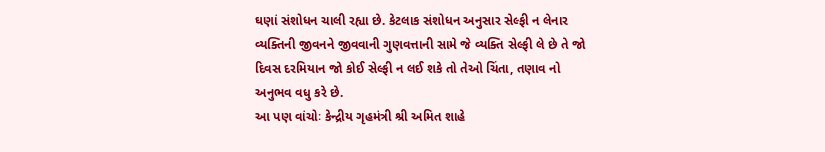ઘણાં સંશોધન ચાલી રહ્યા છે. કેટલાક સંશોધન અનુસાર સેલ્ફી ન લેનાર વ્યક્તિની જીવનને જીવવાની ગુણવત્તાની સામે જે વ્યક્તિ સેલ્ફી લે છે તે જો દિવસ દરમિયાન જો કોઈ સેલ્ફી ન લઈ શકે તો તેઓ ચિંતા, તણાવ નો અનુભવ વધુ કરે છે.
આ પણ વાંચોઃ કેન્દ્રીય ગૃહમંત્રી શ્રી અમિત શાહે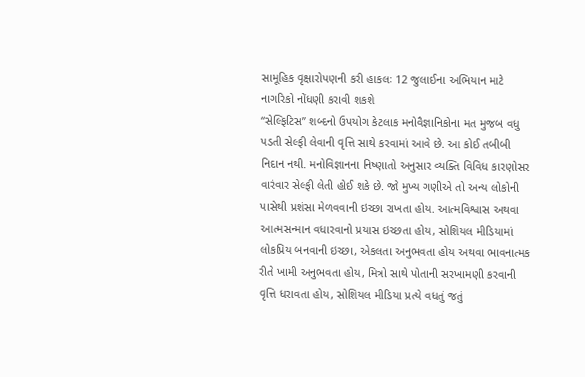સામૂહિક વૃક્ષારોપણની કરી હાકલઃ 12 જુલાઈના અભિયાન માટે નાગરિકો નોંધણી કરાવી શકશે
“સેલ્ફિટિસ” શબ્દનો ઉપયોગ કેટલાક મનોવૈજ્ઞાનિકોના મત મુજબ વધુ પડતી સેલ્ફી લેવાની વૃત્તિ સાથે કરવામાં આવે છે. આ કોઈ તબીબી નિદાન નથી. મનોવિજ્ઞાનના નિષ્ણાતો અનુસાર વ્યક્તિ વિવિધ કારણોસર વારંવાર સેલ્ફી લેતી હોઈ શકે છે. જો મુખ્ય ગણીએ તો અન્ય લોકોની પાસેથી પ્રશંસા મેળવવાની ઇચ્છા રાખતા હોય. આત્મવિશ્વાસ અથવા આત્મસન્માન વધારવાનો પ્રયાસ ઇચ્છતા હોય, સોશિયલ મીડિયામાં લોકપ્રિય બનવાની ઇચ્છા, એકલતા અનુભવતા હોય અથવા ભાવનાત્મક રીતે ખામી અનુભવતા હોય, મિત્રો સાથે પોતાની સરખામણી કરવાની વૃત્તિ ધરાવતા હોય, સોશિયલ મીડિયા પ્રત્યે વધતું જતું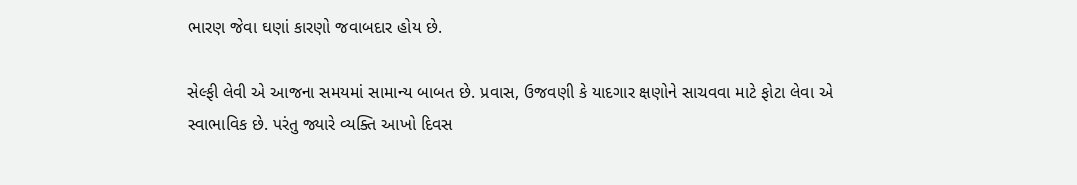ભારણ જેવા ઘણાં કારણો જવાબદાર હોય છે.

સેલ્ફી લેવી એ આજના સમયમાં સામાન્ય બાબત છે. પ્રવાસ, ઉજવણી કે યાદગાર ક્ષણોને સાચવવા માટે ફોટા લેવા એ સ્વાભાવિક છે. પરંતુ જ્યારે વ્યક્તિ આખો દિવસ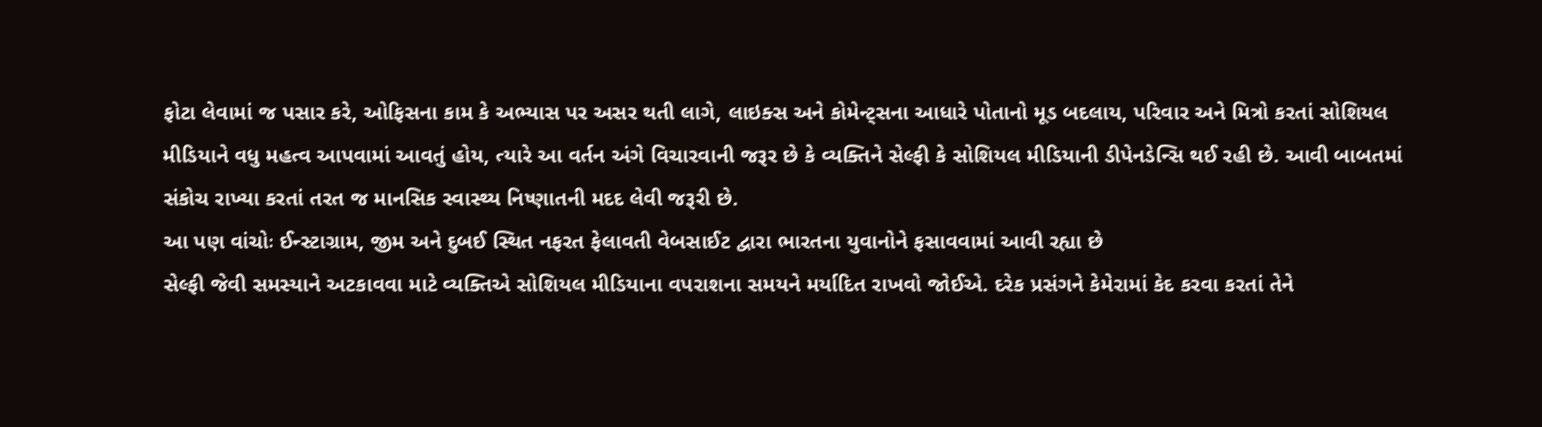ફોટા લેવામાં જ પસાર કરે, ઓફિસના કામ કે અભ્યાસ પર અસર થતી લાગે, લાઇક્સ અને કોમેન્ટ્સના આધારે પોતાનો મૂડ બદલાય, પરિવાર અને મિત્રો કરતાં સોશિયલ મીડિયાને વધુ મહત્વ આપવામાં આવતું હોય, ત્યારે આ વર્તન અંગે વિચારવાની જરૂર છે કે વ્યક્તિને સેલ્ફી કે સોશિયલ મીડિયાની ડીપેનડેન્સિ થઈ રહી છે. આવી બાબતમાં સંકોચ રાખ્યા કરતાં તરત જ માનસિક સ્વાસ્થ્ય નિષ્ણાતની મદદ લેવી જરૂરી છે.
આ પણ વાંચોઃ ઈન્સ્ટાગ્રામ, જીમ અને દુબઈ સ્થિત નફરત ફેલાવતી વેબસાઈટ દ્વારા ભારતના યુવાનોને ફસાવવામાં આવી રહ્યા છે
સેલ્ફી જેવી સમસ્યાને અટકાવવા માટે વ્યક્તિએ સોશિયલ મીડિયાના વપરાશના સમયને મર્યાદિત રાખવો જોઈએ. દરેક પ્રસંગને કેમેરામાં કેદ કરવા કરતાં તેને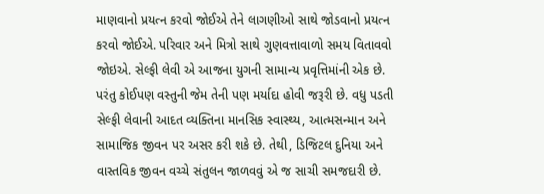માણવાનો પ્રયત્ન કરવો જોઈએ તેને લાગણીઓ સાથે જોડવાનો પ્રયત્ન કરવો જોઈએ. પરિવાર અને મિત્રો સાથે ગુણવત્તાવાળો સમય વિતાવવો જોઇએ. સેલ્ફી લેવી એ આજના યુગની સામાન્ય પ્રવૃત્તિમાંની એક છે. પરંતુ કોઈપણ વસ્તુની જેમ તેની પણ મર્યાદા હોવી જરૂરી છે. વધુ પડતી સેલ્ફી લેવાની આદત વ્યક્તિના માનસિક સ્વાસ્થ્ય, આત્મસન્માન અને સામાજિક જીવન પર અસર કરી શકે છે. તેથી, ડિજિટલ દુનિયા અને વાસ્તવિક જીવન વચ્ચે સંતુલન જાળવવું એ જ સાચી સમજદારી છે.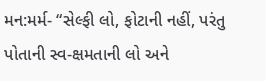મન:મર્મ- “સેલ્ફી લો, ફોટાની નહીં, પરંતુ પોતાની સ્વ-ક્ષમતાની લો અને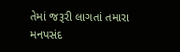તેમાં જરૂરી લાગતાં તમારા મનપસંદ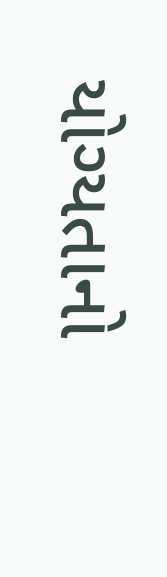યોગ્યતાનો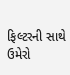ફિલ્ટરની સાથે ઉમેરો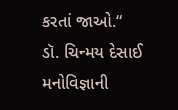કરતાં જાઓ.“
ડૉ. ચિન્મય દેસાઈ
મનોવિજ્ઞાની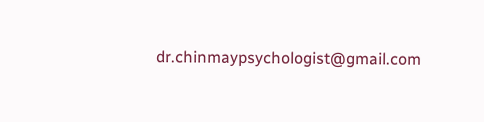dr.chinmaypsychologist@gmail.com